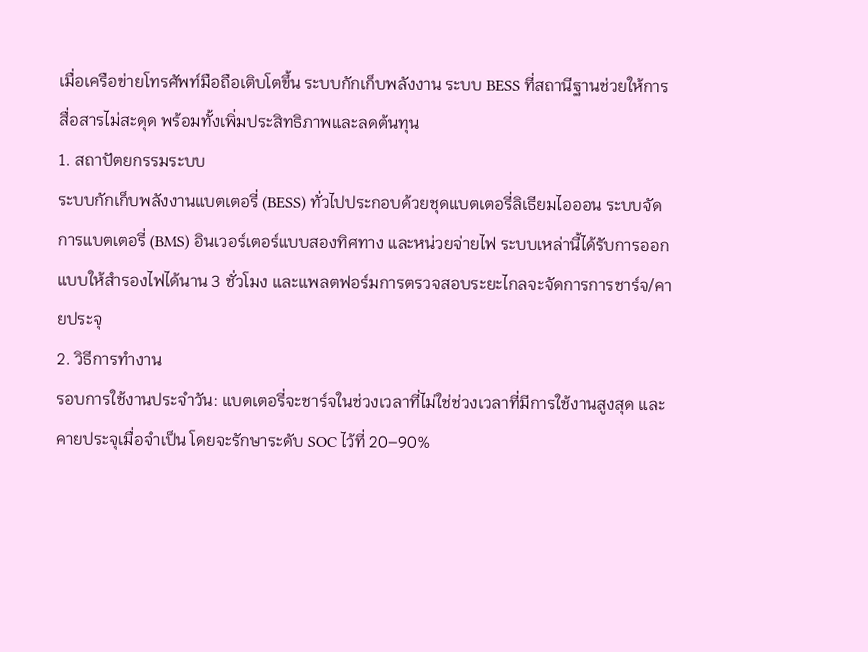เมื่อเครือข่ายโทรศัพท์มือถือเติบโตขึ้น ระบบกักเก็บพลังงาน ระบบ BESS ที่สถานีฐานช่วยให้การสื่อสารไม่สะดุด พร้อมทั้งเพิ่มประสิทธิภาพและลดต้นทุน
1. สถาปัตยกรรมระบบ
ระบบกักเก็บพลังงานแบตเตอรี่ (BESS) ทั่วไปประกอบด้วยชุดแบตเตอรี่ลิเธียมไอออน ระบบจัดการแบตเตอรี่ (BMS) อินเวอร์เตอร์แบบสองทิศทาง และหน่วยจ่ายไฟ ระบบเหล่านี้ได้รับการออกแบบให้สำรองไฟได้นาน 3 ชั่วโมง และแพลตฟอร์มการตรวจสอบระยะไกลจะจัดการการชาร์จ/คายประจุ
2. วิธีการทำงาน
รอบการใช้งานประจำวัน: แบตเตอรี่จะชาร์จในช่วงเวลาที่ไม่ใช่ช่วงเวลาที่มีการใช้งานสูงสุด และคายประจุเมื่อจำเป็น โดยจะรักษาระดับ SOC ไว้ที่ 20–90%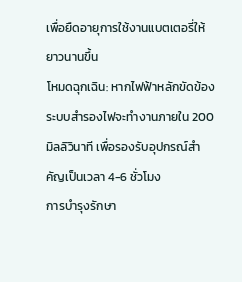เพื่อยืดอายุการใช้งานแบตเตอรี่ให้ยาวนานขึ้น
โหมดฉุกเฉิน: หากไฟฟ้าหลักขัดข้อง ระบบสำรองไฟจะทำงานภายใน 200 มิลลิวินาที เพื่อรองรับอุปกรณ์สำคัญเป็นเวลา 4-6 ชั่วโมง
การบำรุงรักษา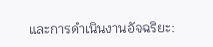และการดำเนินงานอัจฉริยะ: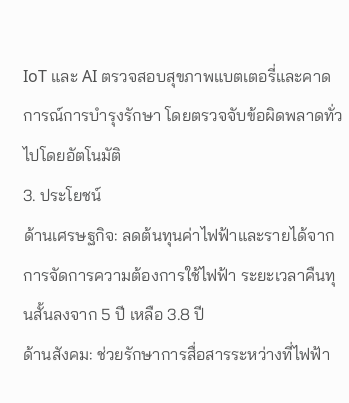IoT และ AI ตรวจสอบสุขภาพแบตเตอรี่และคาดการณ์การบำรุงรักษา โดยตรวจจับข้อผิดพลาดทั่วไปโดยอัตโนมัติ
3. ประโยชน์
ด้านเศรษฐกิจ: ลดต้นทุนค่าไฟฟ้าและรายได้จากการจัดการความต้องการใช้ไฟฟ้า ระยะเวลาคืนทุนสั้นลงจาก 5 ปี เหลือ 3.8 ปี
ด้านสังคม: ช่วยรักษาการสื่อสารระหว่างที่ไฟฟ้า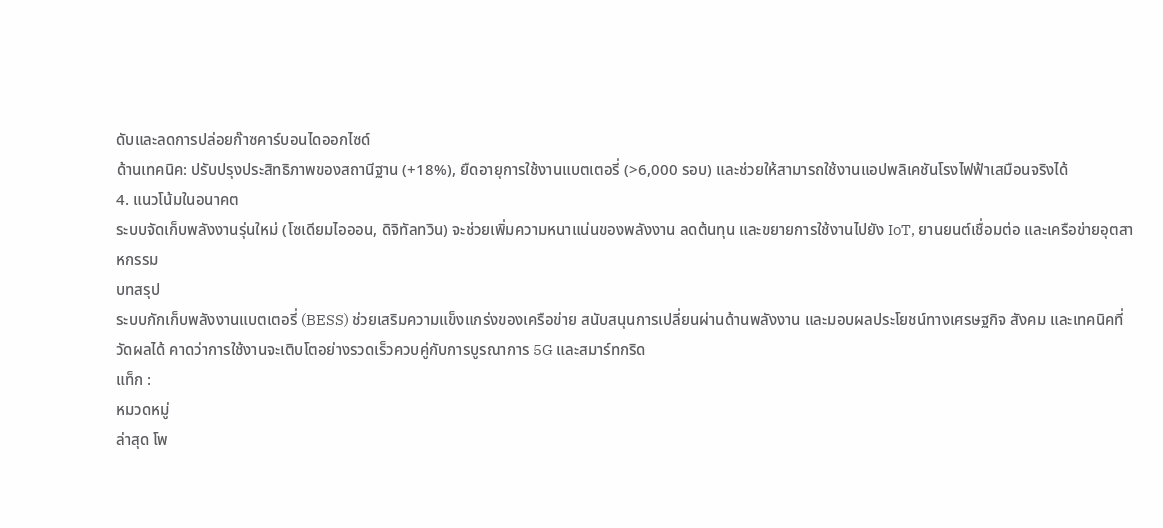ดับและลดการปล่อยก๊าซคาร์บอนไดออกไซด์
ด้านเทคนิค: ปรับปรุงประสิทธิภาพของสถานีฐาน (+18%), ยืดอายุการใช้งานแบตเตอรี่ (>6,000 รอบ) และช่วยให้สามารถใช้งานแอปพลิเคชันโรงไฟฟ้าเสมือนจริงได้
4. แนวโน้มในอนาคต
ระบบจัดเก็บพลังงานรุ่นใหม่ (โซเดียมไอออน, ดิจิทัลทวิน) จะช่วยเพิ่มความหนาแน่นของพลังงาน ลดต้นทุน และขยายการใช้งานไปยัง IoT, ยานยนต์เชื่อมต่อ และเครือข่ายอุตสาหกรรม
บทสรุป
ระบบกักเก็บพลังงานแบตเตอรี่ (BESS) ช่วยเสริมความแข็งแกร่งของเครือข่าย สนับสนุนการเปลี่ยนผ่านด้านพลังงาน และมอบผลประโยชน์ทางเศรษฐกิจ สังคม และเทคนิคที่วัดผลได้ คาดว่าการใช้งานจะเติบโตอย่างรวดเร็วควบคู่กับการบูรณาการ 5G และสมาร์ทกริด
แท็ก :
หมวดหมู่
ล่าสุด โพ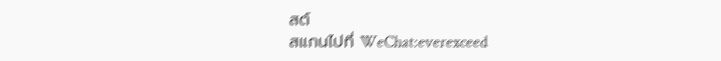สต์
สแกนไปที่ WeChat:everexceed